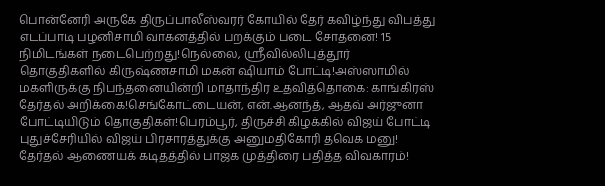பொன்னேரி அருகே திருப்பாலீஸ்வரர் கோயில் தேர் கவிழ்ந்து விபத்து எடப்பாடி பழனிசாமி வாகனத்தில் பறக்கும் படை சோதனை! 15 நிமிடங்கள் நடைபெற்றது!நெல்லை, ஸ்ரீவில்லிபுத்தூர் தொகுதிகளில் கிருஷ்ணசாமி மகன் ஷியாம் போட்டி!அஸ்ஸாமில் மகளிருக்கு நிபந்தனையின்றி மாதாந்திர உதவித்தொகை: காங்கிரஸ் தேர்தல் அறிக்கை!செங்கோட்டையன், என்.ஆனந்த், ஆதவ் அர்ஜுனா போட்டியிடும் தொகுதிகள்!பெரம்பூர், திருச்சி கிழக்கில் விஜய் போட்டி புதுச்சேரியில் விஜய் பிரசாரத்துக்கு அனுமதிகோரி தவெக மனு! தேர்தல் ஆணையக் கடிதத்தில் பாஜக முத்திரை பதித்த விவகாரம்!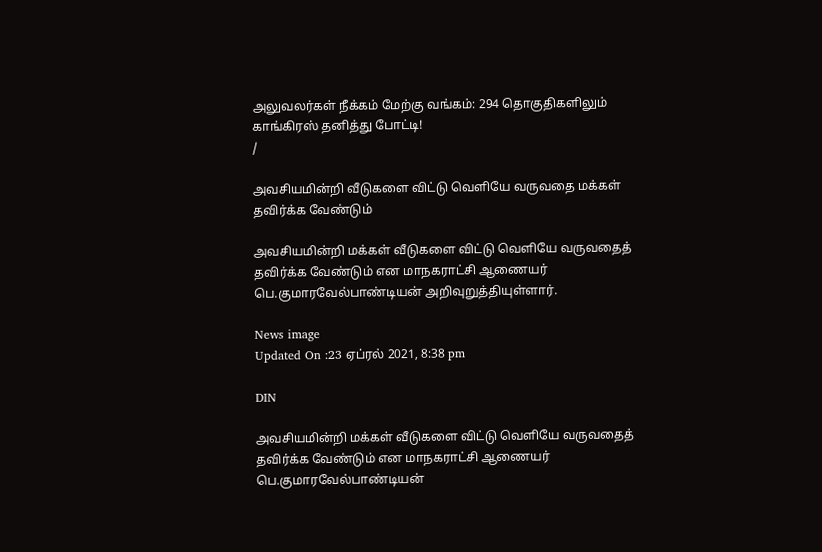அலுவலர்கள் நீக்கம் மேற்கு வங்கம்: 294 தொகுதிகளிலும் காங்கிரஸ் தனித்து போட்டி!
/

அவசியமின்றி வீடுகளை விட்டு வெளியே வருவதை மக்கள் தவிர்க்க வேண்டும்

அவசியமின்றி மக்கள் வீடுகளை விட்டு வெளியே வருவதைத் தவிர்க்க வேண்டும் என மாநகராட்சி ஆணையர் பெ.குமாரவேல்பாண்டியன் அறிவுறுத்தியுள்ளார்.

News image
Updated On :23 ஏப்ரல் 2021, 8:38 pm

DIN

அவசியமின்றி மக்கள் வீடுகளை விட்டு வெளியே வருவதைத் தவிர்க்க வேண்டும் என மாநகராட்சி ஆணையர் பெ.குமாரவேல்பாண்டியன்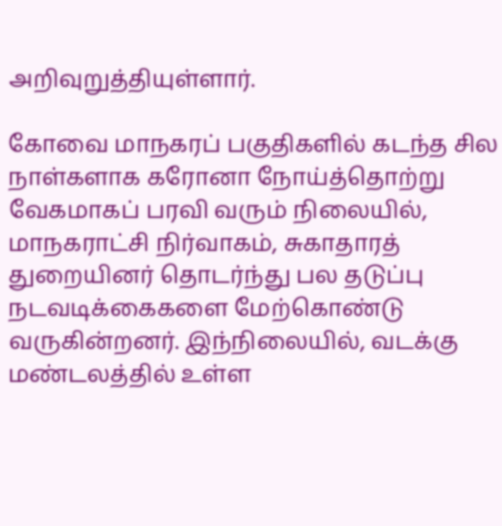அறிவுறுத்தியுள்ளார்.

கோவை மாநகரப் பகுதிகளில் கடந்த சில நாள்களாக கரோனா நோய்த்தொற்று வேகமாகப் பரவி வரும் நிலையில், மாநகராட்சி நிர்வாகம், சுகாதாரத் துறையினர் தொடர்ந்து பல தடுப்பு நடவடிக்கைகளை மேற்கொண்டு வருகின்றனர். இந்நிலையில், வடக்கு மண்டலத்தில் உள்ள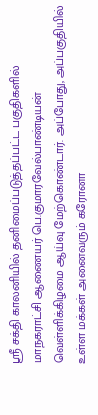ஸ்ரீ சக்தி காலனியில் தனிமைப்படுத்தப்பட்ட பகுதிகளில் மாநகராட்சி ஆணையர் பெ.குமாரவேல்பாண்டியன் வெள்ளிக்கிழமை ஆய்வு மேற்கொண்டார். அப்போது, அப்பகுதியில் உள்ள மக்கள் அனைவரும் கரோனா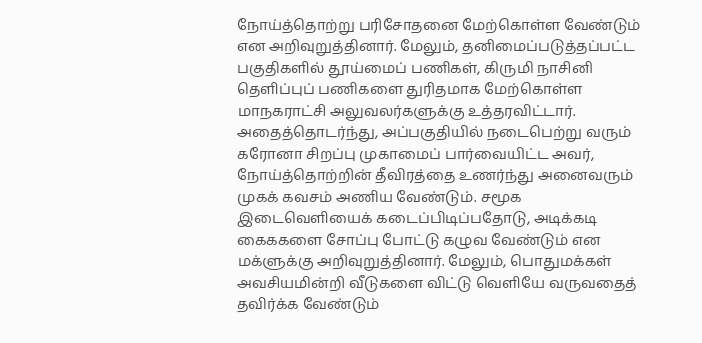நோய்த்தொற்று பரிசோதனை மேற்கொள்ள வேண்டும் என அறிவுறுத்தினார். மேலும், தனிமைப்படுத்தப்பட்ட பகுதிகளில் தூய்மைப் பணிகள், கிருமி நாசினி தெளிப்புப் பணிகளை துரிதமாக மேற்கொள்ள மாநகராட்சி அலுவலர்களுக்கு உத்தரவிட்டார். அதைத்தொடர்ந்து, அப்பகுதியில் நடைபெற்று வரும் கரோனா சிறப்பு முகாமைப் பார்வையிட்ட அவர், நோய்த்தொற்றின் தீவிரத்தை உணர்ந்து அனைவரும் முகக் கவசம் அணிய வேண்டும். சமூக இடைவெளியைக் கடைப்பிடிப்பதோடு, அடிக்கடி கைககளை சோப்பு போட்டு கழுவ வேண்டும் என மக்ளுக்கு அறிவுறுத்தினார். மேலும், பொதுமக்கள் அவசியமின்றி வீடுகளை விட்டு வெளியே வருவதைத் தவிர்க்க வேண்டும்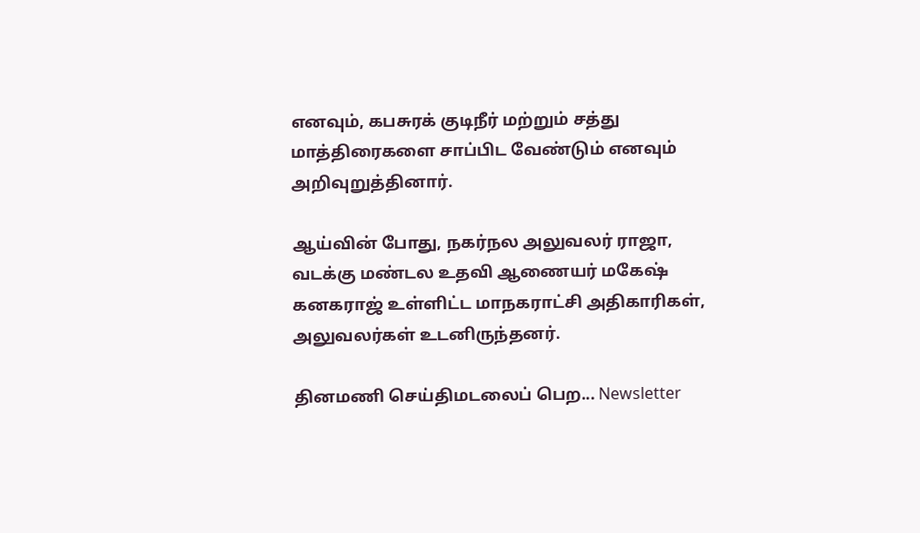எனவும், கபசுரக் குடிநீர் மற்றும் சத்து மாத்திரைகளை சாப்பிட வேண்டும் எனவும் அறிவுறுத்தினார்.

ஆய்வின் போது, நகர்நல அலுவலர் ராஜா, வடக்கு மண்டல உதவி ஆணையர் மகேஷ் கனகராஜ் உள்ளிட்ட மாநகராட்சி அதிகாரிகள், அலுவலர்கள் உடனிருந்தனர்.

தினமணி செய்திமடலைப் பெற... Newsletter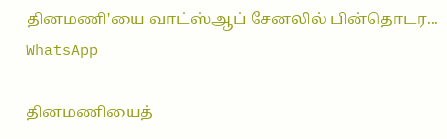தினமணி'யை வாட்ஸ்ஆப் சேனலில் பின்தொடர... WhatsApp

தினமணியைத்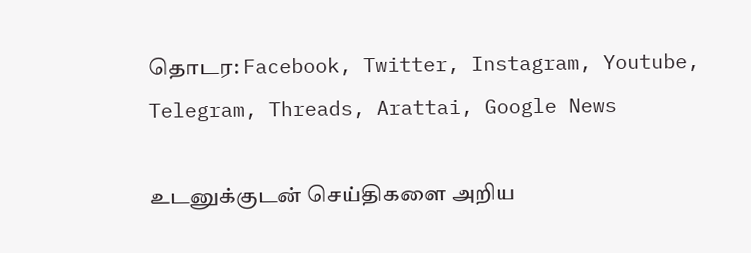தொடர: Facebook, Twitter, Instagram, Youtube, Telegram, Threads, Arattai, Google News

உடனுக்குடன் செய்திகளை அறிய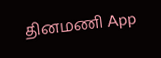தினமணி App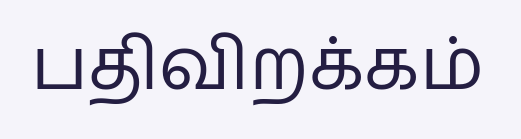பதிவிறக்கம்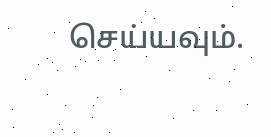செய்யவும்.